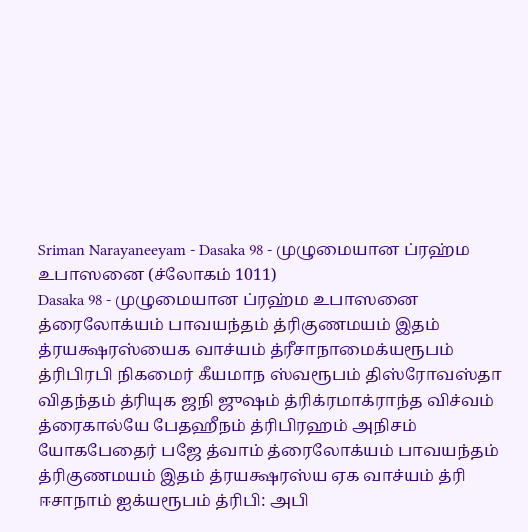Sriman Narayaneeyam - Dasaka 98 - முழுமையான ப்ரஹ்ம உபாஸனை (ச்லோகம் 1011)
Dasaka 98 - முழுமையான ப்ரஹ்ம உபாஸனை
த்ரைலோக்யம் பாவயந்தம் த்ரிகுணமயம் இதம் த்ரயக்ஷரஸ்யைக வாச்யம் த்ரீசாநாமைக்யரூபம் த்ரிபிரபி நிகமைர் கீயமாந ஸ்வரூபம் திஸ்ரோவஸ்தா விதந்தம் த்ரியுக ஜநி ஜுஷம் த்ரிக்ரமாக்ராந்த விச்வம் த்ரைகால்யே பேதஹீநம் த்ரிபிரஹம் அநிசம் யோகபேதைர் பஜே த்வாம் த்ரைலோக்யம் பாவயந்தம் த்ரிகுணமயம் இதம் த்ரயக்ஷரஸ்ய ஏக வாச்யம் த்ரி ஈசாநாம் ஐக்யரூபம் த்ரிபி: அபி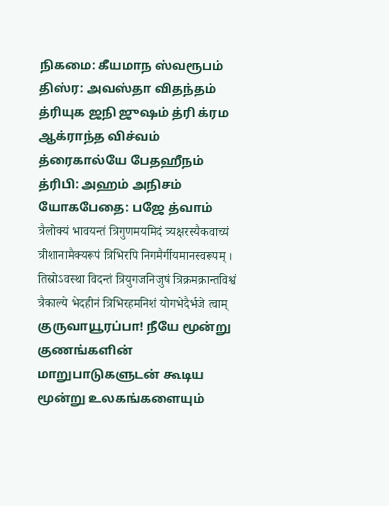நிகமை: கீயமாந ஸ்வரூபம் திஸ்ர: அவஸ்தா விதந்தம் த்ரியுக ஜநி ஜுஷம் த்ரி க்ரம ஆக்ராந்த விச்வம் த்ரைகால்யே பேதஹீநம் த்ரிபி: அஹம் அநிசம் யோகபேதை: பஜே த்வாம் त्रैलोक्यं भावयन्तं त्रिगुणमयमिदं त्र्यक्षरस्यैकवाच्यं त्रीशानामैक्यरूपं त्रिभिरपि निगमैर्गीयमानस्वरूपम् । तिस्रोऽवस्था विदन्तं त्रियुगजनिजुषं त्रिक्रमक्रान्तविश्वं त्रैकाल्ये भेदहीनं त्रिभिरहमनिशं योगभेदैर्भजे त्वाम्
குருவாயூரப்பா! நீயே மூன்று குணங்களின் மாறுபாடுகளுடன் கூடிய மூன்று உலகங்களையும்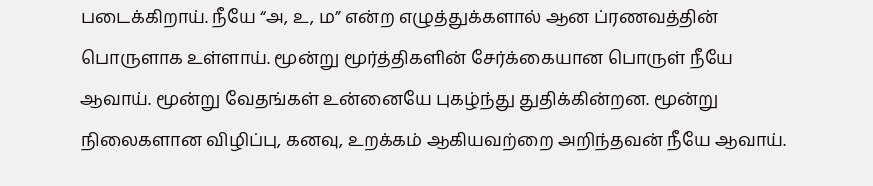படைக்கிறாய். நீயே “அ, உ, ம” என்ற எழுத்துக்களால் ஆன ப்ரணவத்தின் பொருளாக உள்ளாய். மூன்று மூர்த்திகளின் சேர்க்கையான பொருள் நீயே ஆவாய். மூன்று வேதங்கள் உன்னையே புகழ்ந்து துதிக்கின்றன. மூன்று நிலைகளான விழிப்பு, கனவு, உறக்கம் ஆகியவற்றை அறிந்தவன் நீயே ஆவாய்.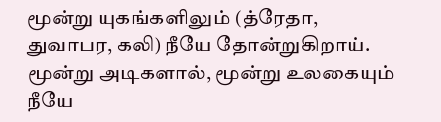மூன்று யுகங்களிலும் (த்ரேதா, துவாபர, கலி) நீயே தோன்றுகிறாய். மூன்று அடிகளால், மூன்று உலகையும் நீயே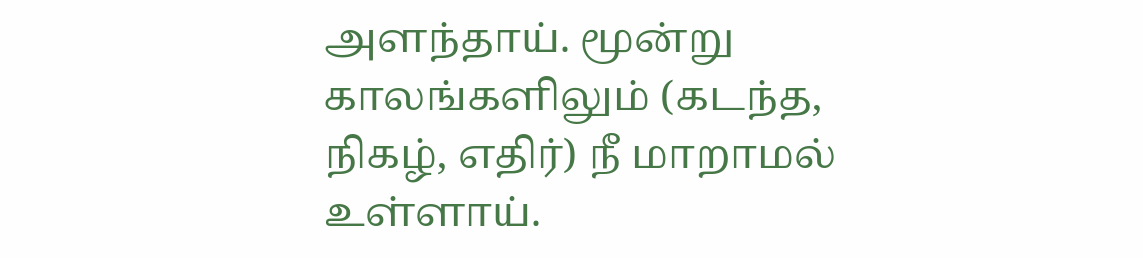அளந்தாய். மூன்று காலங்களிலும் (கடந்த, நிகழ், எதிர்) நீ மாறாமல் உள்ளாய்.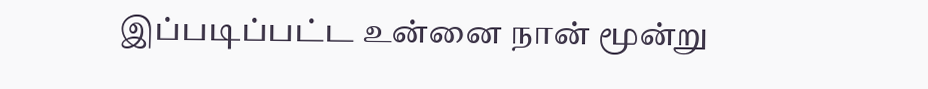இப்படிப்பட்ட உன்னை நான் மூன்று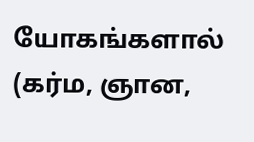யோகங்களால் (கர்ம, ஞான,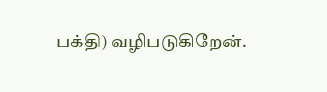பக்தி) வழிபடுகிறேன்.